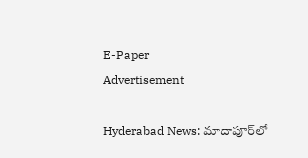E-Paper
Advertisement

Hyderabad News: మాదాపూర్‌లో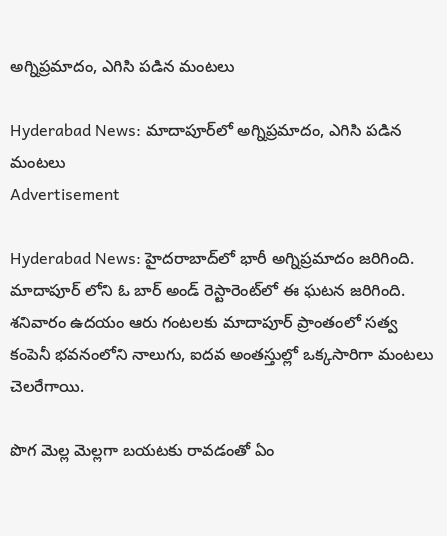అగ్నిప్రమాదం, ఎగిసి పడిన మంటలు

Hyderabad News: మాదాపూర్‌లో అగ్నిప్రమాదం, ఎగిసి పడిన మంటలు
Advertisement

Hyderabad News: హైదరాబాద్‌లో భారీ అగ్నిప్రమాదం జరిగింది. మాదాపూర్‌ లోని ఓ బార్ అండ్ రెస్టారెంట్‌లో ఈ ఘటన జరిగింది. శనివారం ఉదయం ఆరు గంటలకు మాదాపూర్ ప్రాంతంలో సత్వ కంపెనీ భవనంలోని నాలుగు, ఐదవ అంతస్తుల్లో ఒక్కసారిగా మంటలు చెలరేగాయి.

పొగ మెల్ల మెల్లగా బయటకు రావడంతో ఏం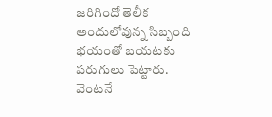జరిగిందో తెలీక అందులోవున్న సిబ్బంది భయంతో బయటకు పరుగులు పెట్టారు. వెంటనే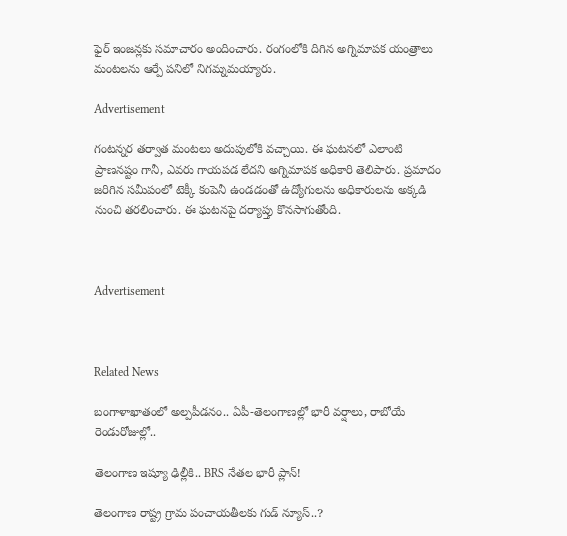ఫైర్ ఇంజన్లకు సమాచారం అందించారు. రంగంలోకి దిగిన అగ్నిమాపక యంత్రాలు మంటలను ఆర్పే పనిలో నిగమ్నమయ్యారు.

Advertisement

గంటన్నర తర్వాత మంటలు అదుపులోకి వచ్చాయి. ఈ ఘటనలో ఎలాంటి ప్రాణనష్టం గానీ, ఎవరు గాయపడ లేదని అగ్నిమాపక అధికారి తెలిపారు. ప్రమాదం జరిగిన సమీపంలో టెక్కీ కంపెనీ ఉండడంతో ఉద్యోగులను అధికారులను అక్కడి నుంచి తరలించారు. ఈ ఘటనపై దర్యాప్తు కొనసాగుతోంది.



Advertisement



Related News

బంగాళాఖాతంలో అల్పపీడనం.. ఏపీ-తెలంగాణల్లో భారీ వర్షాలు, రాబోయే రెండురోజుల్లో..

తెలంగాణ ఇష్యూ ఢిల్లీకి.. BRS నేతల భారీ ప్లాన్!

తెలంగాణ రాష్ట్ర గ్రామ పంచాయతీలకు గుడ్ న్యూస్..?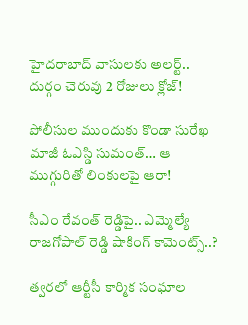హైదరాబాద్ వాసులకు అలర్ట్.. దుర్గం చెరువు 2 రోజులు క్లోజ్!

పోలీసుల ముందుకు కొండా సురేఖ మాజీ ఓఎస్డి సుమంత్… ఆ ముగ్గురితో లింకులపై ఆరా!

సీఎం రేవంత్ రెడ్డిపై.. ఎమ్మెల్యే రాజగోపాల్ రెడ్డి షాకింగ్ కామెంట్స్..?

త్వరలో ఆర్టీసీ కార్మిక సంఘాల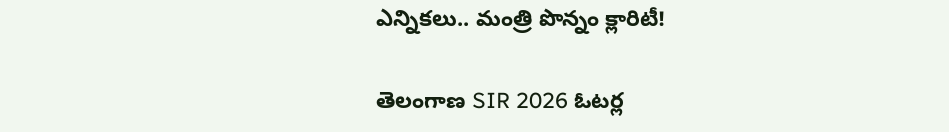ఎన్నికలు.. మంత్రి పొన్నం క్లారిటీ!

తెలంగాణ SIR 2026 ఓటర్ల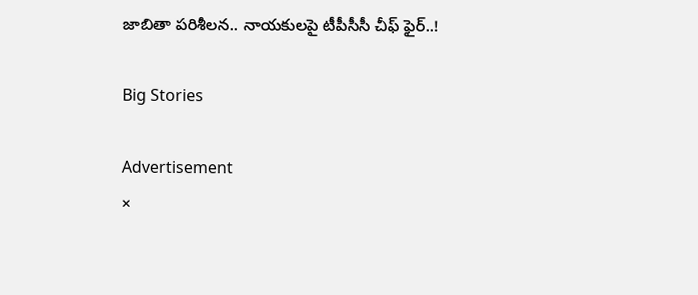జాబితా పరిశీలన.. నాయకులపై టీపీసీసీ చీఫ్ ఫైర్..!

Big Stories

Advertisement
×